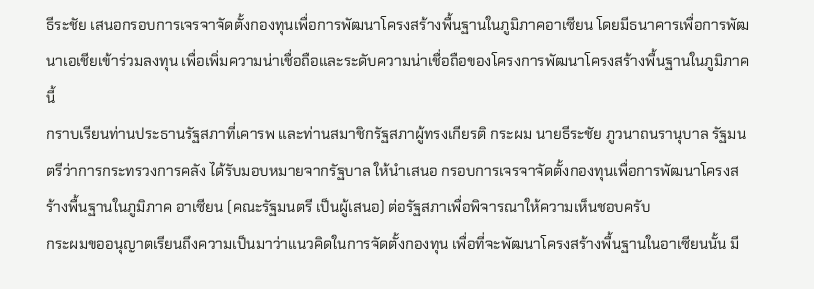ธีระชัย เสนอกรอบการเจรจาจัดตั้งกองทุนเพื่อการพัฒนาโครงสร้างพื้นฐานในภูมิภาคอาเซียน โดยมีธนาคารเพื่อการพัฒนาเอเชียเข้าร่วมลงทุน เพื่อเพิ่มความน่าเชื่อถือและระดับความน่าเชื่อถือของโครงการพัฒนาโครงสร้างพื้นฐานในภูมิภาคนี้
กราบเรียนท่านประธานรัฐสภาที่เคารพ และท่านสมาชิกรัฐสภาผู้ทรงเกียรติ กระผม นายธีระชัย ภูวนาถนรานุบาล รัฐมนตรีว่าการกระทรวงการคลัง ได้รับมอบหมายจากรัฐบาล ให้นําเสนอ กรอบการเจรจาจัดตั้งกองทุนเพื่อการพัฒนาโครงสร้างพื้นฐานในภูมิภาค อาเซียน (คณะรัฐมนตรี เป็นผู้เสนอ) ต่อรัฐสภาเพื่อพิจารณาให้ความเห็นชอบครับ
กระผมขออนุญาตเรียนถึงความเป็นมาว่าแนวคิดในการจัดตั้งกองทุน เพื่อที่จะพัฒนาโครงสร้างพื้นฐานในอาเซียนนั้น มี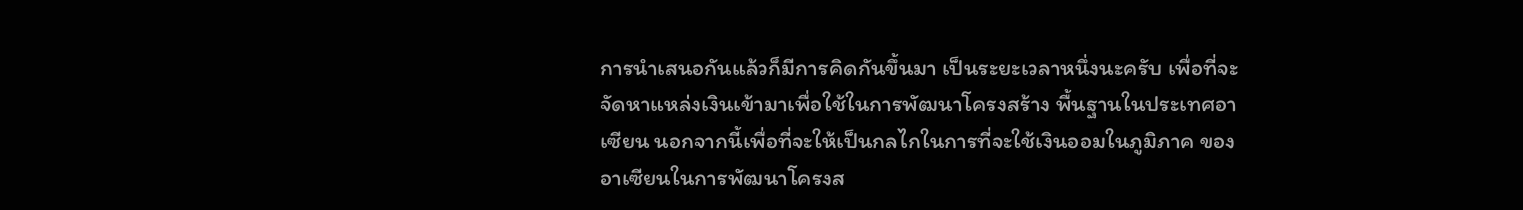การนําเสนอกันแล้วก็มีการคิดกันขึ้นมา เป็นระยะเวลาหนึ่งนะครับ เพื่อที่จะจัดหาแหล่งเงินเข้ามาเพื่อใช้ในการพัฒนาโครงสร้าง พื้นฐานในประเทศอาเซียน นอกจากนี้เพื่อที่จะให้เป็นกลไกในการที่จะใช้เงินออมในภูมิภาค ของอาเซียนในการพัฒนาโครงส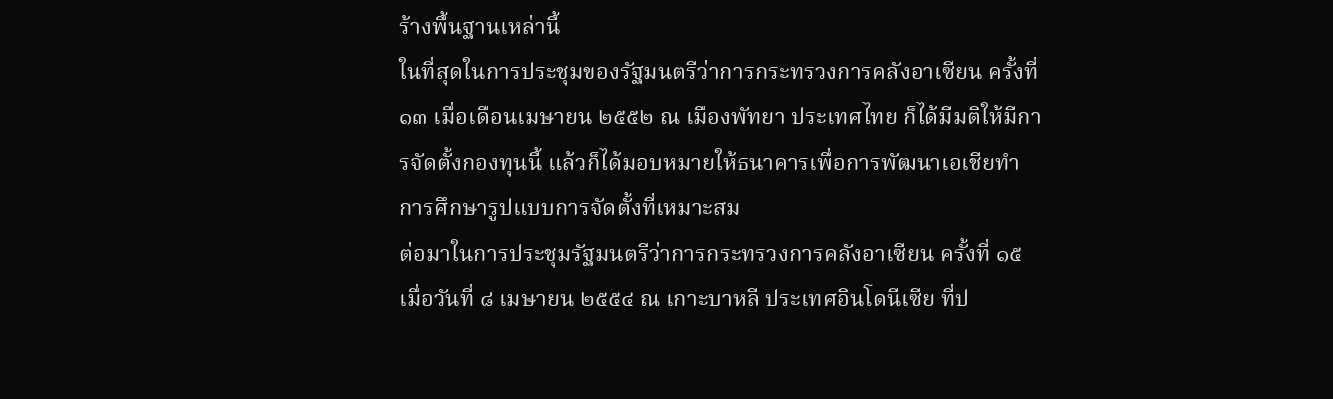ร้างพื้นฐานเหล่านี้
ในที่สุดในการประชุมของรัฐมนตรีว่าการกระทรวงการคลังอาเซียน ครั้งที่ ๑๓ เมื่อเดือนเมษายน ๒๕๕๒ ณ เมืองพัทยา ประเทศไทย ก็ได้มีมติให้มีการจัดตั้งกองทุนนี้ แล้วก็ได้มอบหมายให้ธนาคารเพื่อการพัฒนาเอเชียทําการศึกษารูปแบบการจัดตั้งที่เหมาะสม
ต่อมาในการประชุมรัฐมนตรีว่าการกระทรวงการคลังอาเซียน ครั้งที่ ๑๕ เมื่อวันที่ ๘ เมษายน ๒๕๕๔ ณ เกาะบาหลี ประเทศอินโดนีเซีย ที่ป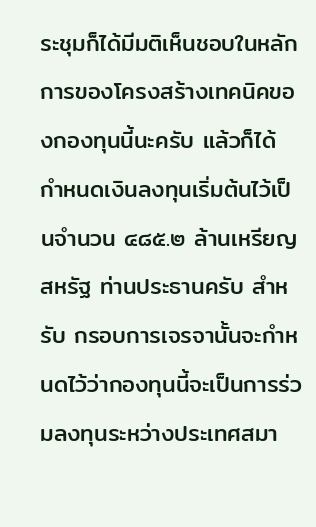ระชุมก็ได้มีมติเห็นชอบในหลักการของโครงสร้างเทคนิคของกองทุนนี้นะครับ แล้วก็ได้ กําหนดเงินลงทุนเริ่มต้นไว้เป็นจํานวน ๔๘๕.๒ ล้านเหรียญสหรัฐ ท่านประธานครับ สําหรับ กรอบการเจรจานั้นจะกําหนดไว้ว่ากองทุนนี้จะเป็นการร่วมลงทุนระหว่างประเทศสมา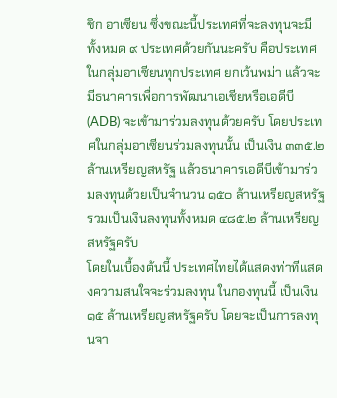ชิก อาเซียน ซึ่งขณะนี้ประเทศที่จะลงทุนจะมีทั้งหมด ๙ ประเทศด้วยกันนะครับ คือประเทศ ในกลุ่มอาเซียนทุกประเทศ ยกเว้นพม่า แล้วจะมีธนาคารเพื่อการพัฒนาเอเชียหรือเอดีบี (ADB) จะเข้ามาร่วมลงทุนด้วยครับ โดยประเทศในกลุ่มอาเซียนร่วมลงทุนนั้น เป็นเงิน ๓๓๕.๒ ล้านเหรียญสหรัฐ แล้วธนาคารเอดีบีเข้ามาร่วมลงทุนด้วยเป็นจํานวน ๑๕๐ ล้านเหรียญสหรัฐ รวมเป็นเงินลงทุนทั้งหมด ๔๘๕.๒ ล้านเหรียญสหรัฐครับ
โดยในเบื้องต้นนี้ ประเทศไทยได้แสดงท่าทีแสดงความสนใจจะร่วมลงทุน ในกองทุนนี้ เป็นเงิน ๑๕ ล้านเหรียญสหรัฐครับ โดยจะเป็นการลงทุนจา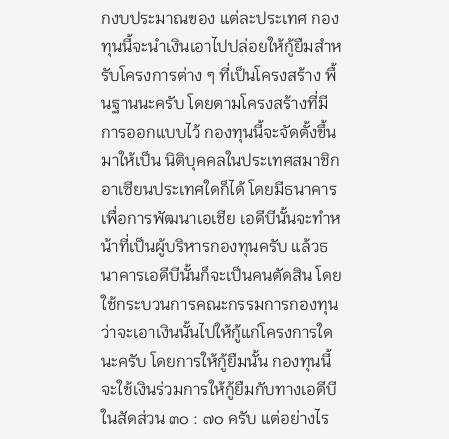กงบประมาณของ แต่ละประเทศ กองทุนนี้จะนําเงินเอาไปปล่อยให้กู้ยืมสําหรับโครงการต่าง ๆ ที่เป็นโครงสร้าง พื้นฐานนะครับ โดยตามโครงสร้างที่มีการออกแบบไว้ กองทุนนี้จะจัดตั้งขึ้นมาให้เป็น นิติบุคคลในประเทศสมาชิกอาเซียนประเทศใดก็ได้ โดยมีธนาคารเพื่อการพัฒนาเอเชีย เอดีบีนั้นจะทําหน้าที่เป็นผู้บริหารกองทุนครับ แล้วธนาคารเอดีบีนั้นก็จะเป็นคนตัดสิน โดยใช้กระบวนการคณะกรรมการกองทุนว่าจะเอาเงินนั้นไปให้กู้แก่โครงการใดนะครับ โดยการให้กู้ยืมนั้น กองทุนนี้จะใช้เงินร่วมการให้กู้ยืมกับทางเอดีบี ในสัดส่วน ๓๐ : ๗๐ ครับ แต่อย่างไร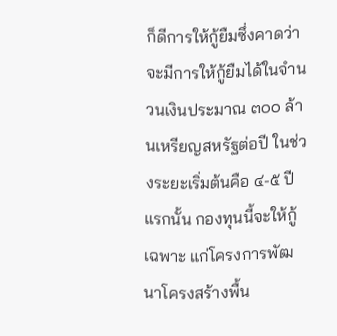ก็ดีการให้กู้ยืมซึ่งคาดว่าจะมีการให้กู้ยืมได้ในจํานวนเงินประมาณ ๓๐๐ ล้านเหรียญสหรัฐต่อปี ในช่วงระยะเริ่มต้นคือ ๔-๕ ปีแรกนั้น กองทุนนี้จะให้กู้เฉพาะ แก่โครงการพัฒนาโครงสร้างพื้น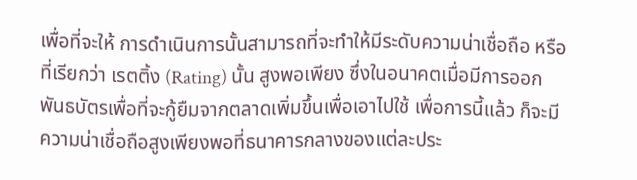เพื่อที่จะให้ การดําเนินการนั้นสามารถที่จะทําให้มีระดับความน่าเชื่อถือ หรือที่เรียกว่า เรตติ้ง (Rating) นั้น สูงพอเพียง ซึ่งในอนาคตเมื่อมีการออกพันธบัตรเพื่อที่จะกู้ยืมจากตลาดเพิ่มขึ้นเพื่อเอาไปใช้ เพื่อการนี้แล้ว ก็จะมีความน่าเชื่อถือสูงเพียงพอที่ธนาคารกลางของแต่ละประ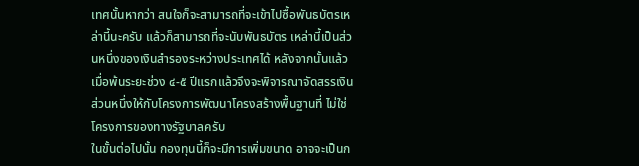เทศนั้นหากว่า สนใจก็จะสามารถที่จะเข้าไปซื้อพันธบัตรเหล่านี้นะครับ แล้วก็สามารถที่จะนับพันธบัตร เหล่านี้เป็นส่วนหนึ่งของเงินสํารองระหว่างประเทศได้ หลังจากนั้นแล้วเมื่อพ้นระยะช่วง ๔-๕ ปีแรกแล้วจึงจะพิจารณาจัดสรรเงินส่วนหนึ่งให้กับโครงการพัฒนาโครงสร้างพื้นฐานที่ ไม่ใช่โครงการของทางรัฐบาลครับ
ในขั้นต่อไปนั้น กองทุนนี้ก็จะมีการเพิ่มขนาด อาจจะเป็นก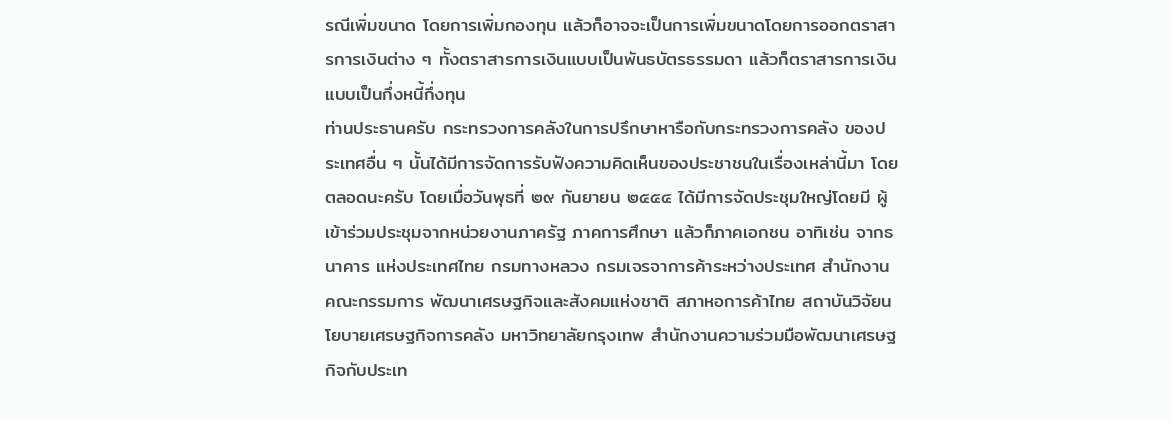รณีเพิ่มขนาด โดยการเพิ่มกองทุน แล้วก็อาจจะเป็นการเพิ่มขนาดโดยการออกตราสารการเงินต่าง ๆ ทั้งตราสารการเงินแบบเป็นพันธบัตรธรรมดา แล้วก็ตราสารการเงินแบบเป็นกึ่งหนี้กึ่งทุน
ท่านประธานครับ กระทรวงการคลังในการปรึกษาหารือกับกระทรวงการคลัง ของประเทศอื่น ๆ นั้นได้มีการจัดการรับฟังความคิดเห็นของประชาชนในเรื่องเหล่านี้มา โดยตลอดนะครับ โดยเมื่อวันพุธที่ ๒๙ กันยายน ๒๕๕๔ ได้มีการจัดประชุมใหญ่โดยมี ผู้เข้าร่วมประชุมจากหน่วยงานภาครัฐ ภาคการศึกษา แล้วก็ภาคเอกชน อาทิเช่น จากธนาคาร แห่งประเทศไทย กรมทางหลวง กรมเจรจาการค้าระหว่างประเทศ สํานักงานคณะกรรมการ พัฒนาเศรษฐกิจและสังคมแห่งชาติ สภาหอการค้าไทย สถาบันวิจัยนโยบายเศรษฐกิจการคลัง มหาวิทยาลัยกรุงเทพ สํานักงานความร่วมมือพัฒนาเศรษฐกิจกับประเท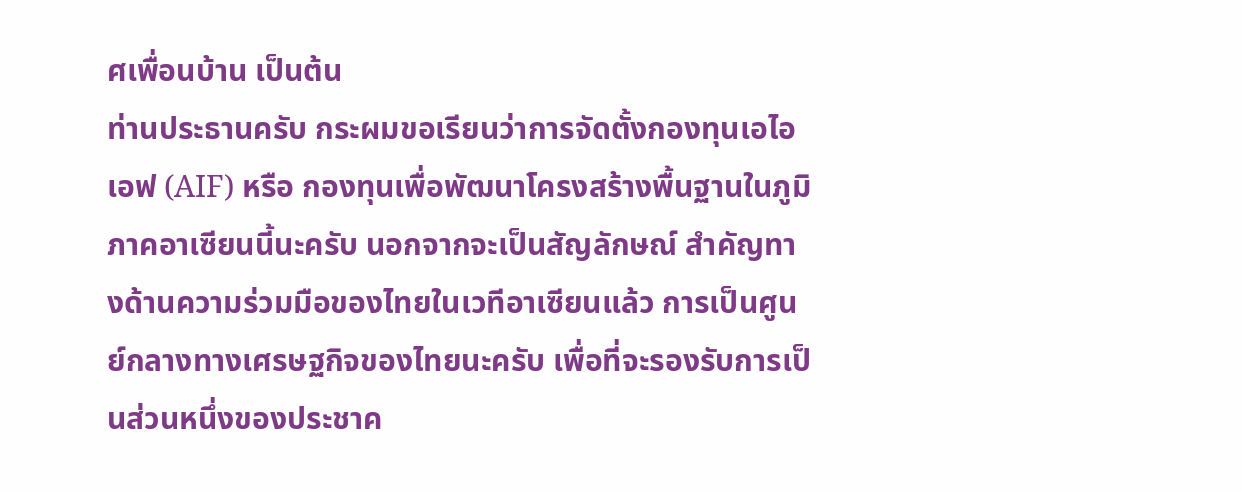ศเพื่อนบ้าน เป็นต้น
ท่านประธานครับ กระผมขอเรียนว่าการจัดตั้งกองทุนเอไอเอฟ (AIF) หรือ กองทุนเพื่อพัฒนาโครงสร้างพื้นฐานในภูมิภาคอาเซียนนี้นะครับ นอกจากจะเป็นสัญลักษณ์ สําคัญทางด้านความร่วมมือของไทยในเวทีอาเซียนแล้ว การเป็นศูนย์กลางทางเศรษฐกิจของไทยนะครับ เพื่อที่จะรองรับการเป็นส่วนหนึ่งของประชาค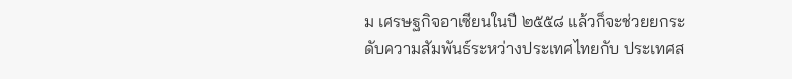ม เศรษฐกิจอาเซียนในปี ๒๕๕๘ แล้วก็จะช่วยยกระดับความสัมพันธ์ระหว่างประเทศไทยกับ ประเทศส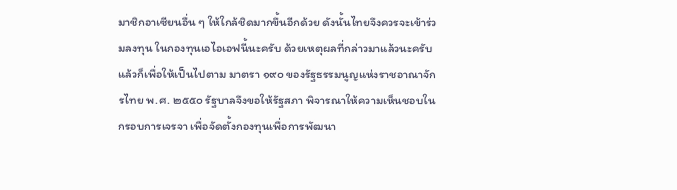มาชิกอาเซียนอื่น ๆ ให้ใกล้ชิดมากขึ้นอีกด้วย ดังนั้นไทยจึงควรจะเข้าร่วมลงทุน ในกองทุนเอไอเอฟนี้นะครับ ด้วยเหตุผลที่กล่าวมาแล้วนะครับ แล้วก็เพื่อให้เป็นไปตาม มาตรา ๑๙๐ ของรัฐธรรมนูญแห่งราชอาณาจักรไทย พ.ศ. ๒๕๕๐ รัฐบาลจึงขอให้รัฐสภา พิจารณาให้ความเห็นชอบในกรอบการเจรจา เพื่อจัดตั้งกองทุนเพื่อการพัฒนา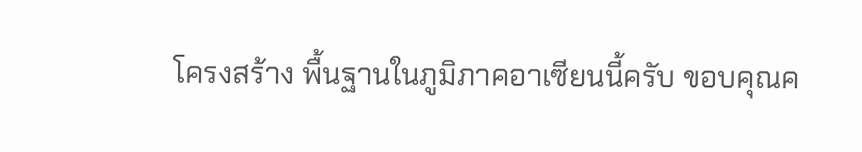โครงสร้าง พื้นฐานในภูมิภาคอาเซียนนี้ครับ ขอบคุณค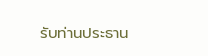รับท่านประธาน